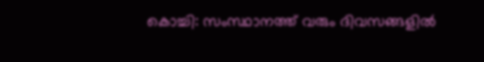കൊച്ചി: സംസ്ഥാനത്ത് വരും ദിവസങ്ങളിൽ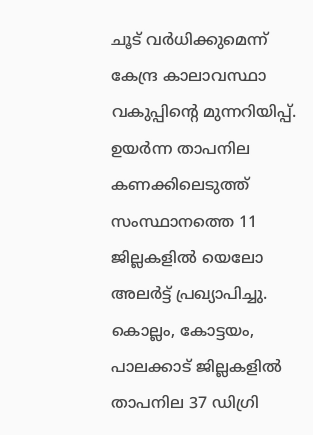ചൂട് വർധിക്കുമെന്ന് കേന്ദ്ര കാലാവസ്ഥാ വകുപ്പിന്റെ മുന്നറിയിപ്പ്. ഉയർന്ന താപനില കണക്കിലെടുത്ത് സംസ്ഥാനത്തെ 11 ജില്ലകളിൽ യെലോ അലർട്ട് പ്രഖ്യാപിച്ചു. കൊല്ലം, കോട്ടയം, പാലക്കാട് ജില്ലകളിൽ താപനില 37 ഡിഗ്രി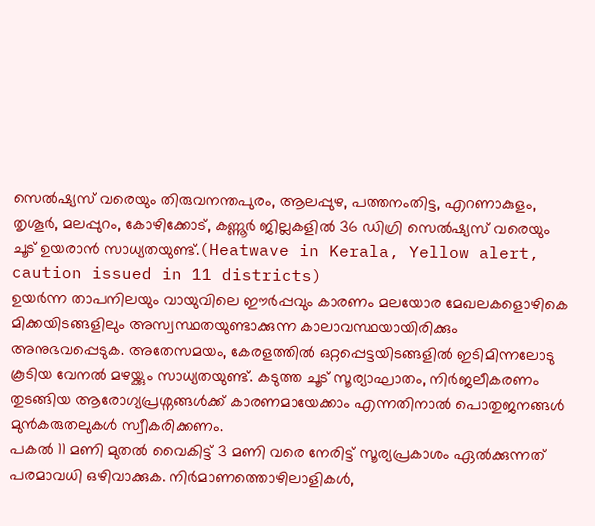സെൽഷ്യസ് വരെയും തിരുവനന്തപുരം, ആലപ്പുഴ, പത്തനംതിട്ട, എറണാകുളം, തൃശൂർ, മലപ്പുറം, കോഴിക്കോട്, കണ്ണൂർ ജില്ലകളിൽ 36 ഡിഗ്രി സെൽഷ്യസ് വരെയും ചൂട് ഉയരാൻ സാധ്യതയുണ്ട്.(Heatwave in Kerala, Yellow alert, caution issued in 11 districts)
ഉയർന്ന താപനിലയും വായുവിലെ ഈർപ്പവും കാരണം മലയോര മേഖലകളൊഴികെ മിക്കയിടങ്ങളിലും അസ്വസ്ഥതയുണ്ടാക്കുന്ന കാലാവസ്ഥയായിരിക്കും അനുഭവപ്പെടുക. അതേസമയം, കേരളത്തിൽ ഒറ്റപ്പെട്ടയിടങ്ങളിൽ ഇടിമിന്നലോടു കൂടിയ വേനൽ മഴയ്ക്കും സാധ്യതയുണ്ട്. കടുത്ത ചൂട് സൂര്യാഘാതം, നിർജലീകരണം തുടങ്ങിയ ആരോഗ്യപ്രശ്നങ്ങൾക്ക് കാരണമായേക്കാം എന്നതിനാൽ പൊതുജനങ്ങൾ മുൻകരുതലുകൾ സ്വീകരിക്കണം.
പകൽ 11 മണി മുതൽ വൈകിട്ട് 3 മണി വരെ നേരിട്ട് സൂര്യപ്രകാശം ഏൽക്കുന്നത് പരമാവധി ഒഴിവാക്കുക. നിർമാണത്തൊഴിലാളികൾ,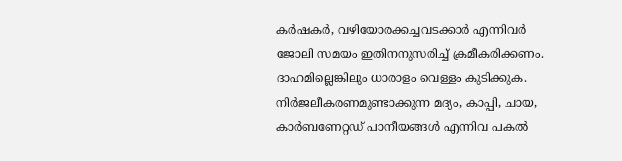കർഷകർ, വഴിയോരക്കച്ചവടക്കാർ എന്നിവർ ജോലി സമയം ഇതിനനുസരിച്ച് ക്രമീകരിക്കണം. ദാഹമില്ലെങ്കിലും ധാരാളം വെള്ളം കുടിക്കുക. നിർജലീകരണമുണ്ടാക്കുന്ന മദ്യം, കാപ്പി, ചായ, കാർബണേറ്റഡ് പാനീയങ്ങൾ എന്നിവ പകൽ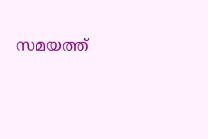സമയത്ത്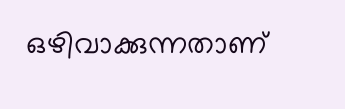ഒഴിവാക്കുന്നതാണ്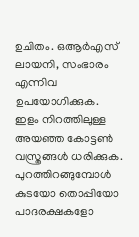ഉചിതം. ഒആർഎസ് ലായനി, സംഭാരം എന്നിവ ഉപയോഗിക്കുക.
ഇളം നിറത്തിലുള്ള അയഞ്ഞ കോട്ടൺ വസ്ത്രങ്ങൾ ധരിക്കുക. പുറത്തിറങ്ങുമ്പോൾ കുടയോ തൊപ്പിയോ പാദരക്ഷകളോ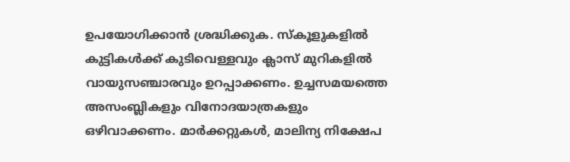ഉപയോഗിക്കാൻ ശ്രദ്ധിക്കുക. സ്കൂളുകളിൽ കുട്ടികൾക്ക് കുടിവെള്ളവും ക്ലാസ് മുറികളിൽ വായുസഞ്ചാരവും ഉറപ്പാക്കണം. ഉച്ചസമയത്തെ അസംബ്ലികളും വിനോദയാത്രകളും ഒഴിവാക്കണം. മാർക്കറ്റുകൾ, മാലിന്യ നിക്ഷേപ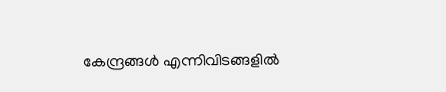കേന്ദ്രങ്ങൾ എന്നിവിടങ്ങളിൽ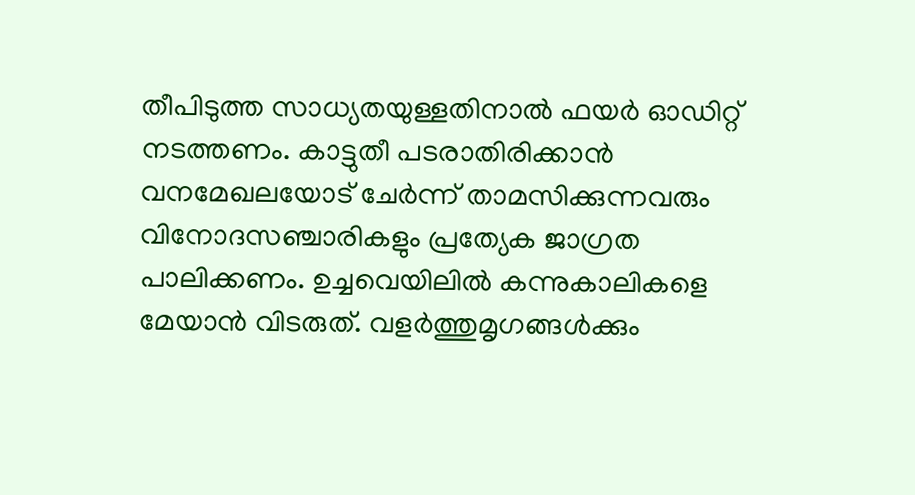തീപിടുത്ത സാധ്യതയുള്ളതിനാൽ ഫയർ ഓഡിറ്റ് നടത്തണം. കാട്ടുതീ പടരാതിരിക്കാൻ വനമേഖലയോട് ചേർന്ന് താമസിക്കുന്നവരും വിനോദസഞ്ചാരികളും പ്രത്യേക ജാഗ്രത പാലിക്കണം. ഉച്ചവെയിലിൽ കന്നുകാലികളെ മേയാൻ വിടരുത്. വളർത്തുമൃഗങ്ങൾക്കും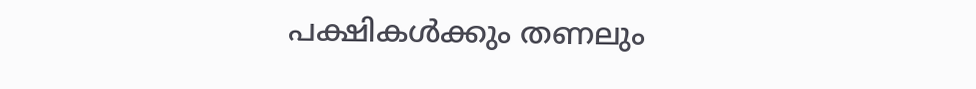പക്ഷികൾക്കും തണലും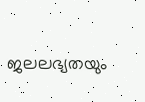ജലലഭ്യതയും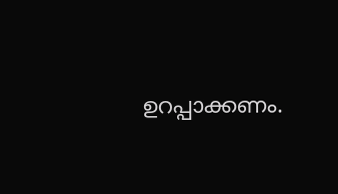ഉറപ്പാക്കണം.